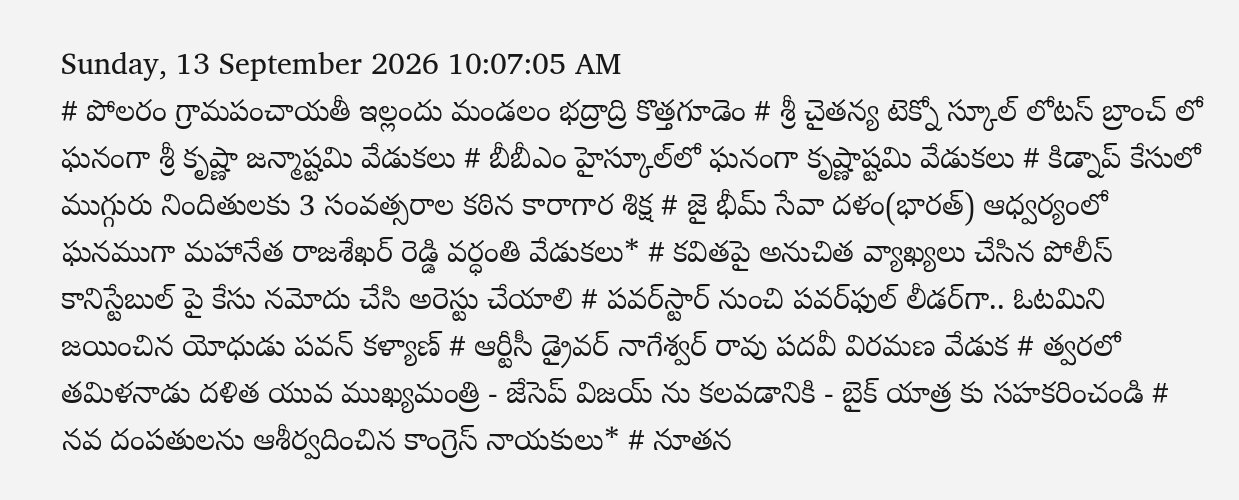Sunday, 13 September 2026 10:07:05 AM
# పోలరం గ్రామపంచాయతీ ఇల్లందు మండలం భద్రాద్రి కొత్తగూడెం # శ్రీ చైతన్య టెక్నో స్కూల్ లోటస్ బ్రాంచ్ లో ఘనంగా శ్రీ కృష్ణా జన్మాష్టమి వేడుకలు # బీబీఎం హైస్కూల్‌లో ఘనంగా కృష్ణాష్టమి వేడుకలు # కిడ్నాప్ కేసులో ముగ్గురు నిందితులకు 3 సంవత్సరాల కఠిన కారాగార శిక్ష # జై భీమ్ సేవా దళం(భారత్) ఆధ్వర్యంలో ఘనముగా మహానేత రాజశేఖర్ రెడ్డి వర్ధంతి వేడుకలు* # కవితపై అనుచిత వ్యాఖ్యలు చేసిన పోలీస్ కానిస్టేబుల్ పై కేసు నమోదు చేసి అరెస్టు చేయాలి # పవర్‌స్టార్ నుంచి పవర్‌ఫుల్ లీడర్‌గా.. ఓటమిని జయించిన యోధుడు పవన్ కళ్యాణ్ # ఆర్టీసీ డ్రైవర్ నాగేశ్వర్ రావు పదవీ విరమణ వేడుక # త్వరలో తమిళనాడు దళిత యువ ముఖ్యమంత్రి - జేసెప్ విజయ్ ను కలవడానికి - బైక్ యాత్ర కు సహకరించండి # నవ దంపతులను ఆశీర్వదించిన కాంగ్రెస్ నాయకులు* # నూతన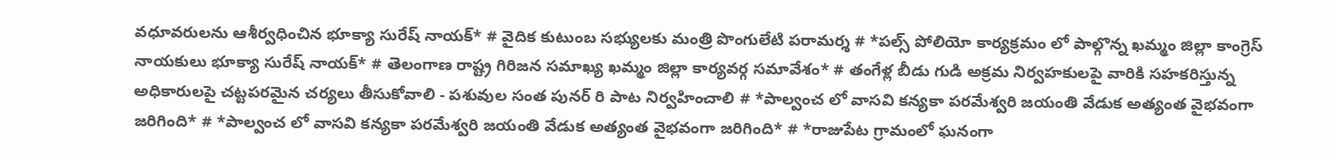వధూవరులను ఆశీర్వధించిన భూక్యా సురేష్ నాయక్* # వైదిక కుటుంబ సభ్యులకు మంత్రి పొంగులేటి పరామర్శ # *పల్స్ పోలియో కార్యక్రమం లో పాల్గొన్న ఖమ్మం జిల్లా కాంగ్రెస్ నాయకులు భూక్యా సురేష్ నాయక్* # తెలంగాణ రాష్ట్ర గిరిజన సమాఖ్య ఖమ్మం జిల్లా కార్యవర్గ సమావేశం* # తంగేళ్ల బీడు గుడి అక్రమ నిర్వహకులపై వారికి సహకరిస్తున్న అధికారులపై చట్టపరమైన చర్యలు తీసుకోవాలి - పశువుల సంత పునర్ రి పాట నిర్వహించాలి # *పాల్వంచ లో వాసవి కన్యకా పరమేశ్వరి జయంతి వేడుక అత్యంత వైభవంగా జరిగింది* # *పాల్వంచ లో వాసవి కన్యకా పరమేశ్వరి జయంతి వేడుక అత్యంత వైభవంగా జరిగింది* # *రాజుపేట గ్రామంలో ఘనంగా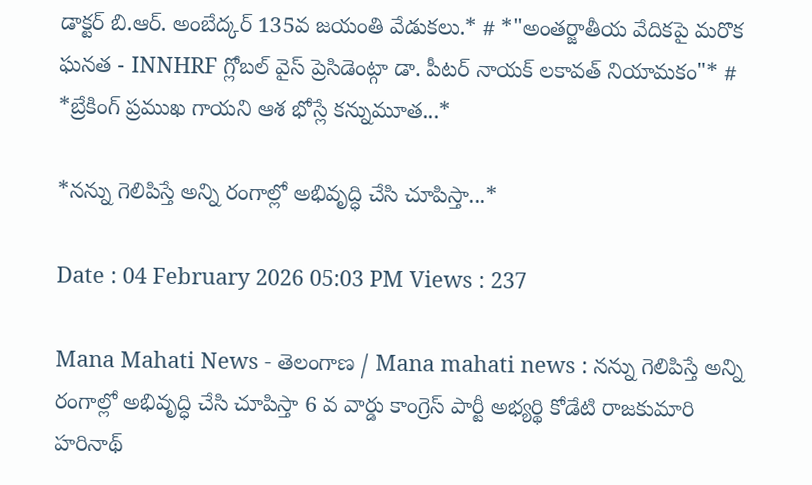డాక్టర్ బి.ఆర్. అంబేద్కర్ 135వ జయంతి వేడుకలు.* # *"అంతర్జాతీయ వేదికపై మరొక ఘనత - INNHRF గ్లోబల్ వైస్ ప్రెసిడెంట్గా డా. పీటర్ నాయక్ లకావత్ నియామకం"* # *బ్రేకింగ్ ప్రముఖ గాయని ఆశ భోస్లే కన్నుమూత...*

*నన్ను గెలిపిస్తే అన్ని రంగాల్లో అభివృద్ధి చేసి చూపిస్తా...*

Date : 04 February 2026 05:03 PM Views : 237

Mana Mahati News - తెలంగాణ / Mana mahati news : నన్ను గెలిపిస్తే అన్ని రంగాల్లో అభివృద్ధి చేసి చూపిస్తా 6 వ వార్డు కాంగ్రెస్ పార్టీ అభ్యర్థి కోడేటి రాజకుమారి హరినాథ్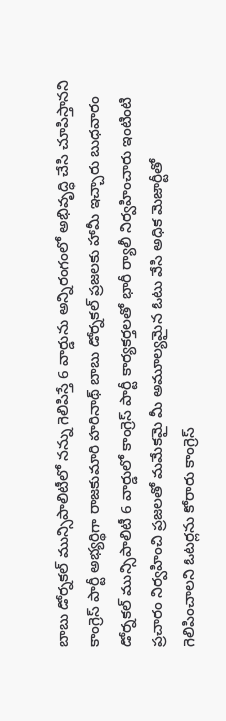బాబు డోర్నకల్ మున్సిపాలిటీలో నన్ను గెలిపిస్తే 6 వార్డును అన్నిరంగంలో అభివృద్ధి చేసి చూపిస్తానని కాంగ్రెస్ పార్టీ అభ్యర్థిగా రాజకుమారి హరినాథ్ బాబు డోర్నకల్ ప్రజలకు హామీ ఇచ్చారు బుధవారం డోర్నకల్ మున్సిపాలిటీ 6 వార్డులో కాంగ్రెస్ పార్టీ కార్యకర్తలతో భారీ ర్యాలీ నిర్వహించారు ఇంటింటి ప్రచారం నిర్వహించి ప్రజలతో మమేకమై మీ అమూల్యమైన ఓటు వేసి అధిక మెజార్టీతో గెలిపించాలని ఓటర్లను కోరారు కాంగ్రెస్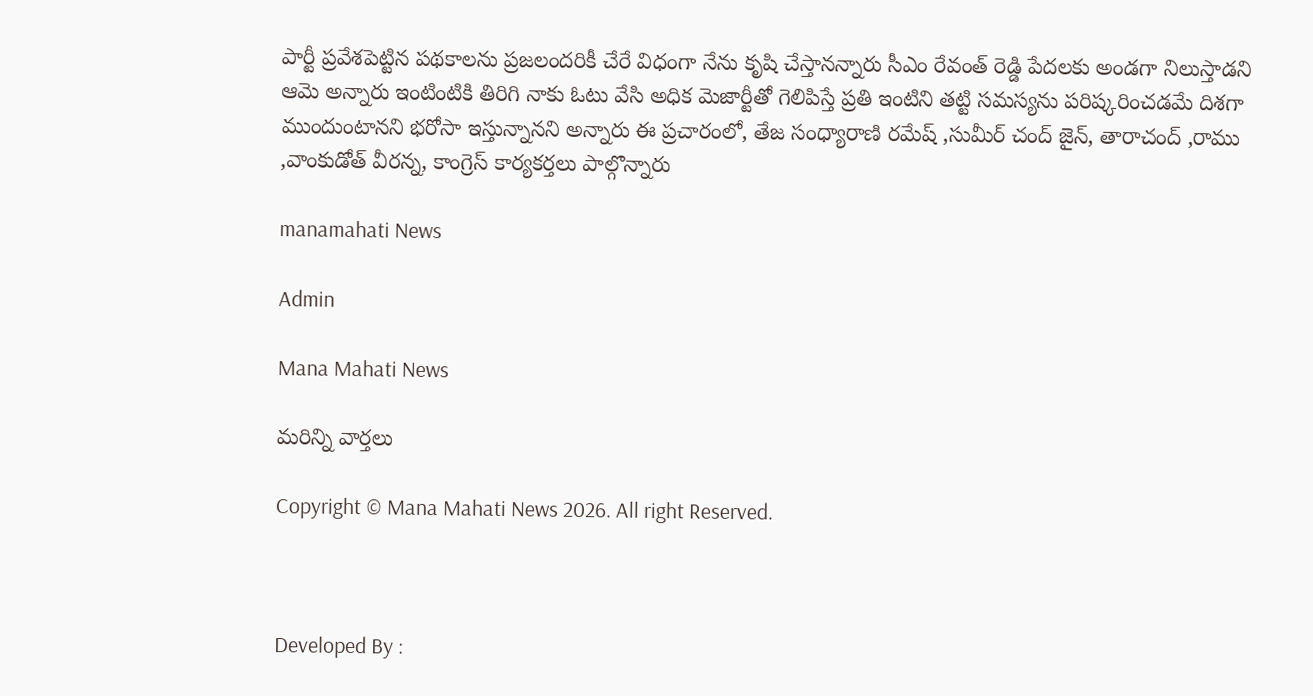పార్టీ ప్రవేశపెట్టిన పథకాలను ప్రజలందరికీ చేరే విధంగా నేను కృషి చేస్తానన్నారు సీఎం రేవంత్ రెడ్డి పేదలకు అండగా నిలుస్తాడని ఆమె అన్నారు ఇంటింటికి తిరిగి నాకు ఓటు వేసి అధిక మెజార్టీతో గెలిపిస్తే ప్రతి ఇంటిని తట్టి సమస్యను పరిష్కరించడమే దిశగా ముందుంటానని భరోసా ఇస్తున్నానని అన్నారు ఈ ప్రచారంలో, తేజ సంధ్యారాణి రమేష్ ,సుమీర్ చంద్ జైన్, తారాచంద్ ,రాము ,వాంకుడోత్ వీరన్న, కాంగ్రెస్ కార్యకర్తలు పాల్గొన్నారు

manamahati News

Admin

Mana Mahati News

మరిన్ని వార్తలు

Copyright © Mana Mahati News 2026. All right Reserved.



Developed By :